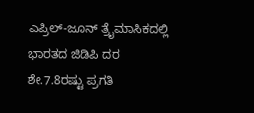ಎಪ್ರಿಲ್-ಜೂನ್ ತ್ರೈಮಾಸಿಕದಲ್ಲಿ ಭಾರತದ ಜಿಡಿಪಿ ದರ ಶೇ.7.8ರಷ್ಟು ಪ್ರಗತಿ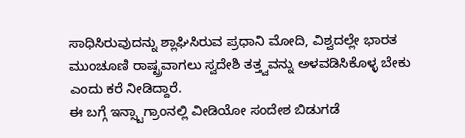ಸಾಧಿಸಿರುವುದನ್ನು ಶ್ಲಾಘಿಸಿರುವ ಪ್ರಧಾನಿ ಮೋದಿ, ವಿಶ್ವದಲ್ಲೇ ಭಾರತ ಮುಂಚೂಣಿ ರಾಷ್ಟ್ರವಾಗಲು ಸ್ವದೇಶಿ ತತ್ತ್ವವನ್ನು ಅಳವಡಿಸಿಕೊಳ್ಳ ಬೇಕು ಎಂದು ಕರೆ ನೀಡಿದ್ದಾರೆ.
ಈ ಬಗ್ಗೆ ಇನ್ಸ್ಟಾಗ್ರಾಂನಲ್ಲಿ ವೀಡಿಯೋ ಸಂದೇಶ ಬಿಡುಗಡೆ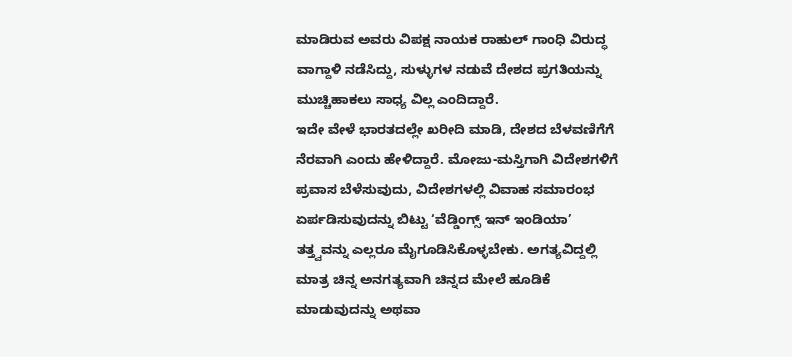ಮಾಡಿರುವ ಅವರು ವಿಪಕ್ಷ ನಾಯಕ ರಾಹುಲ್ ಗಾಂಧಿ ವಿರುದ್ಧ ವಾಗ್ದಾಳಿ ನಡೆಸಿದ್ದು, ಸುಳ್ಳುಗಳ ನಡುವೆ ದೇಶದ ಪ್ರಗತಿಯನ್ನು ಮುಚ್ಚಿಹಾಕಲು ಸಾಧ್ಯ ವಿಲ್ಲ ಎಂದಿದ್ದಾರೆ.
ಇದೇ ವೇಳೆ ಭಾರತದಲ್ಲೇ ಖರೀದಿ ಮಾಡಿ, ದೇಶದ ಬೆಳವಣಿಗೆಗೆ ನೆರವಾಗಿ ಎಂದು ಹೇಳಿದ್ದಾರೆ. ಮೋಜು-ಮಸ್ತಿಗಾಗಿ ವಿದೇಶಗಳಿಗೆ ಪ್ರವಾಸ ಬೆಳೆಸುವುದು, ವಿದೇಶಗಳಲ್ಲಿ ವಿವಾಹ ಸಮಾರಂಭ ಏರ್ಪಡಿಸುವುದನ್ನು ಬಿಟ್ಟು ‘ವೆಡ್ಡಿಂಗ್ಸ್ ಇನ್ ಇಂಡಿಯಾ’ ತತ್ತ್ವವನ್ನು ಎಲ್ಲರೂ ಮೈಗೂಡಿಸಿಕೊಳ್ಳಬೇಕು. ಅಗತ್ಯವಿದ್ದಲ್ಲಿ ಮಾತ್ರ ಚಿನ್ನ ಅನಗತ್ಯವಾಗಿ ಚಿನ್ನದ ಮೇಲೆ ಹೂಡಿಕೆ ಮಾಡುವುದನ್ನು ಅಥವಾ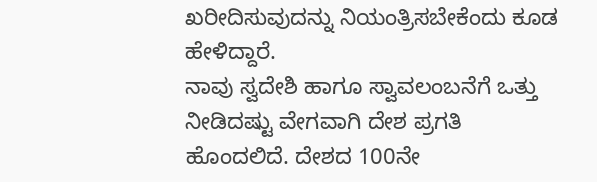ಖರೀದಿಸುವುದನ್ನು ನಿಯಂತ್ರಿಸಬೇಕೆಂದು ಕೂಡ ಹೇಳಿದ್ದಾರೆ.
ನಾವು ಸ್ವದೇಶಿ ಹಾಗೂ ಸ್ವಾವಲಂಬನೆಗೆ ಒತ್ತು ನೀಡಿದಷ್ಟು ವೇಗವಾಗಿ ದೇಶ ಪ್ರಗತಿ ಹೊಂದಲಿದೆ. ದೇಶದ 100ನೇ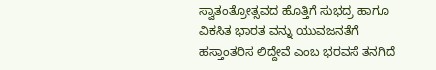ಸ್ವಾತಂತ್ರೋತ್ಸವದ ಹೊತ್ತಿಗೆ ಸುಭದ್ರ ಹಾಗೂ ವಿಕಸಿತ ಭಾರತ ವನ್ನು ಯುವಜನತೆಗೆ ಹಸ್ತಾಂತರಿಸ ಲಿದ್ದೇವೆ ಎಂಬ ಭರವಸೆ ತನಗಿದೆ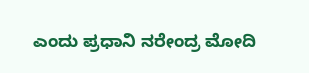ಎಂದು ಪ್ರಧಾನಿ ನರೇಂದ್ರ ಮೋದಿ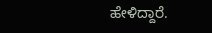ಹೇಳಿದ್ದಾರೆ.